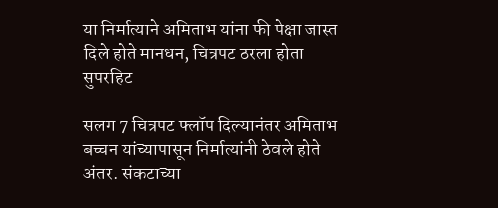या निर्मात्याने अमिताभ यांना फी पेक्षा जास्त दिले होते मानधन, चित्रपट ठरला होता सुपरहिट

सलग 7 चित्रपट फ्लॉप दिल्यानंतर अमिताभ बच्चन यांच्यापासून निर्मात्यांनी ठेवले होते अंतर. संकटाच्या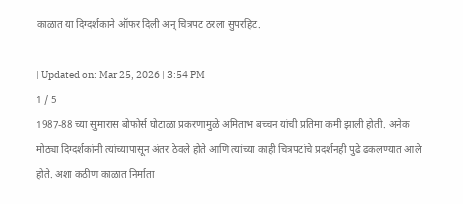काळात या दिग्दर्शकाने ऑफर दिली अन् चित्रपट ठरला सुपरहिट.

| Updated on: Mar 25, 2026 | 3:54 PM
1 / 5
1987-88 च्या सुमारास बोफोर्स घोटाळा प्रकरणामुळे अमिताभ बच्चन यांची प्रतिमा कमी झाली होती. अनेक मोठ्या दिग्दर्शकांनी त्यांच्यापासून अंतर ठेवले होते आणि त्यांच्या काही चित्रपटांचे प्रदर्शनही पुढे ढकलण्यात आले होते. अशा कठीण काळात निर्माता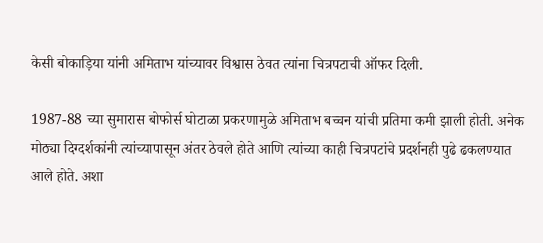केसी बोकाड़िया यांनी अमिताभ यांच्यावर विश्वास ठेवत त्यांना चित्रपटाची ऑफर दिली.

1987-88 च्या सुमारास बोफोर्स घोटाळा प्रकरणामुळे अमिताभ बच्चन यांची प्रतिमा कमी झाली होती. अनेक मोठ्या दिग्दर्शकांनी त्यांच्यापासून अंतर ठेवले होते आणि त्यांच्या काही चित्रपटांचे प्रदर्शनही पुढे ढकलण्यात आले होते. अशा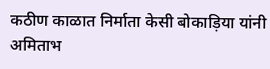कठीण काळात निर्माता केसी बोकाड़िया यांनी अमिताभ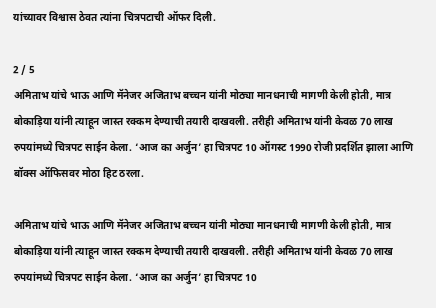यांच्यावर विश्वास ठेवत त्यांना चित्रपटाची ऑफर दिली.

2 / 5
अमिताभ यांचे भाऊ आणि मॅनेजर अजिताभ बच्चन यांनी मोठ्या मानधनाची मागणी केली होती, मात्र बोकाड़िया यांनी त्याहून जास्त रक्कम देण्याची तयारी दाखवली. तरीही अमिताभ यांनी केवळ 70 लाख रुपयांमध्ये चित्रपट साईन केला. ‘आज का अर्जुन’ हा चित्रपट 10 ऑगस्ट 1990 रोजी प्रदर्शित झाला आणि बॉक्स ऑफिसवर मोठा हिट ठरला.

अमिताभ यांचे भाऊ आणि मॅनेजर अजिताभ बच्चन यांनी मोठ्या मानधनाची मागणी केली होती, मात्र बोकाड़िया यांनी त्याहून जास्त रक्कम देण्याची तयारी दाखवली. तरीही अमिताभ यांनी केवळ 70 लाख रुपयांमध्ये चित्रपट साईन केला. ‘आज का अर्जुन’ हा चित्रपट 10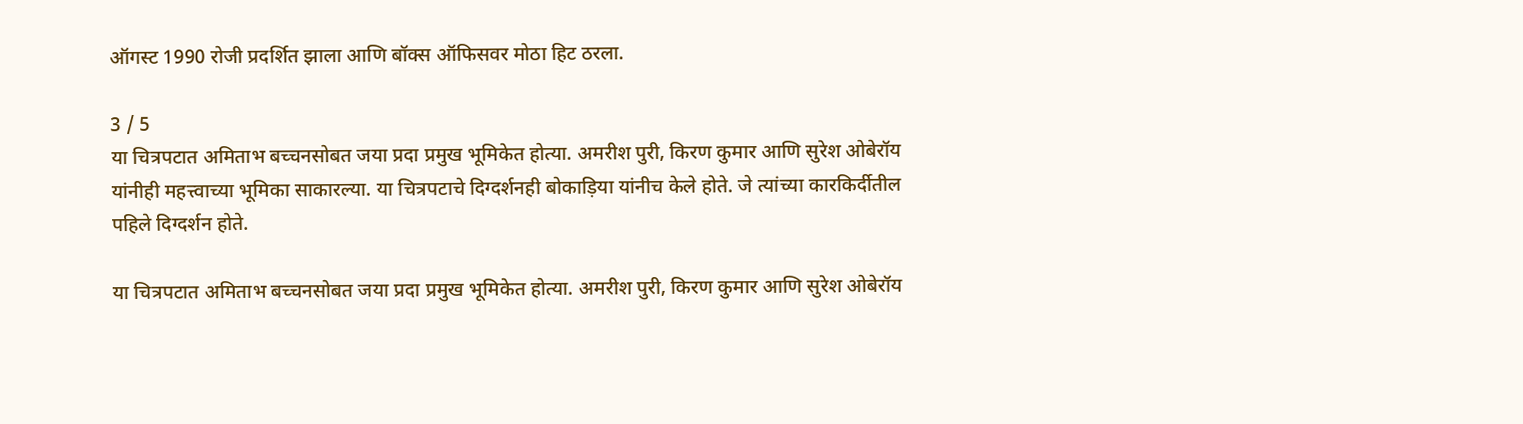ऑगस्ट 1990 रोजी प्रदर्शित झाला आणि बॉक्स ऑफिसवर मोठा हिट ठरला.

3 / 5
या चित्रपटात अमिताभ बच्चनसोबत जया प्रदा प्रमुख भूमिकेत होत्या. अमरीश पुरी, किरण कुमार आणि सुरेश ओबेरॉय यांनीही महत्त्वाच्या भूमिका साकारल्या. या चित्रपटाचे दिग्दर्शनही बोकाड़िया यांनीच केले होते. जे त्यांच्या कारकिर्दीतील पहिले दिग्दर्शन होते.

या चित्रपटात अमिताभ बच्चनसोबत जया प्रदा प्रमुख भूमिकेत होत्या. अमरीश पुरी, किरण कुमार आणि सुरेश ओबेरॉय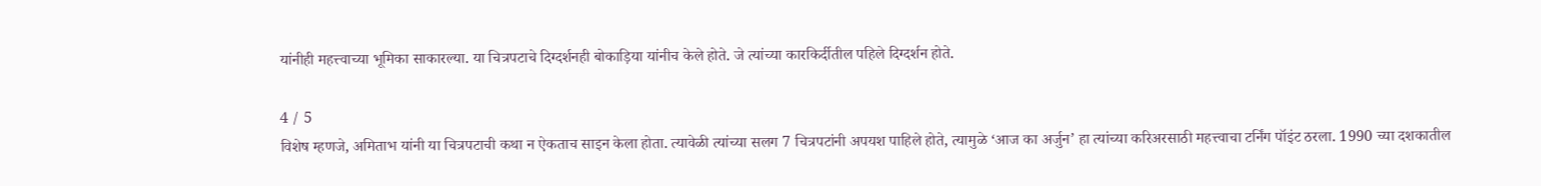यांनीही महत्त्वाच्या भूमिका साकारल्या. या चित्रपटाचे दिग्दर्शनही बोकाड़िया यांनीच केले होते. जे त्यांच्या कारकिर्दीतील पहिले दिग्दर्शन होते.

4 / 5
विशेष म्हणजे, अमिताभ यांनी या चित्रपटाची कथा न ऐकताच साइन केला होता. त्यावेळी त्यांच्या सलग 7 चित्रपटांनी अपयश पाहिले होते, त्यामुळे ‘आज का अर्जुन’ हा त्यांच्या करिअरसाठी महत्त्वाचा टर्निंग पॉइंट ठरला. 1990 च्या दशकातील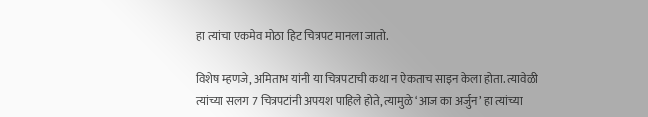हा त्यांचा एकमेव मोठा हिट चित्रपट मानला जातो.

विशेष म्हणजे, अमिताभ यांनी या चित्रपटाची कथा न ऐकताच साइन केला होता. त्यावेळी त्यांच्या सलग 7 चित्रपटांनी अपयश पाहिले होते, त्यामुळे ‘आज का अर्जुन’ हा त्यांच्या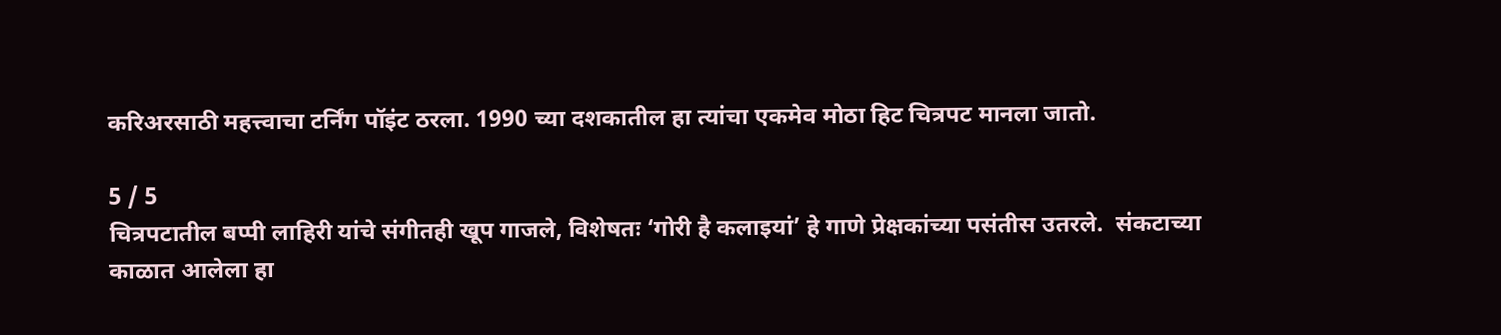करिअरसाठी महत्त्वाचा टर्निंग पॉइंट ठरला. 1990 च्या दशकातील हा त्यांचा एकमेव मोठा हिट चित्रपट मानला जातो.

5 / 5
चित्रपटातील बप्पी लाहिरी यांचे संगीतही खूप गाजले, विशेषतः ‘गोरी है कलाइयां’ हे गाणे प्रेक्षकांच्या पसंतीस उतरले.  संकटाच्या काळात आलेला हा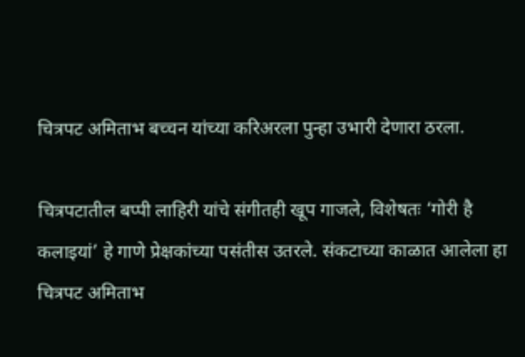चित्रपट अमिताभ बच्चन यांच्या करिअरला पुन्हा उभारी देणारा ठरला.

चित्रपटातील बप्पी लाहिरी यांचे संगीतही खूप गाजले, विशेषतः ‘गोरी है कलाइयां’ हे गाणे प्रेक्षकांच्या पसंतीस उतरले. संकटाच्या काळात आलेला हा चित्रपट अमिताभ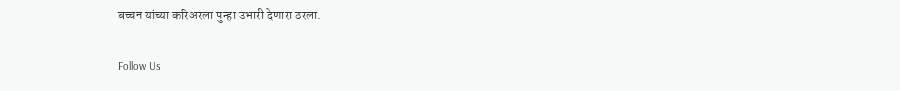बच्चन यांच्या करिअरला पुन्हा उभारी देणारा ठरला.

Follow Us